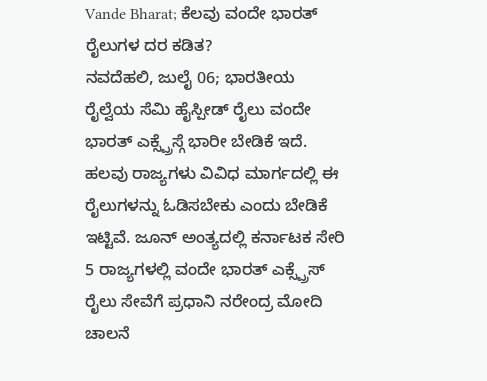Vande Bharat; ಕೆಲವು ವಂದೇ ಭಾರತ್ ರೈಲುಗಳ ದರ ಕಡಿತ?
ನವದೆಹಲಿ, ಜುಲೈ 06; ಭಾರತೀಯ ರೈಲ್ವೆಯ ಸೆಮಿ ಹೈಸ್ಪೀಡ್ ರೈಲು ವಂದೇ ಭಾರತ್ ಎಕ್ಸ್ಪ್ರೆಸ್ಗೆ ಭಾರೀ ಬೇಡಿಕೆ ಇದೆ. ಹಲವು ರಾಜ್ಯಗಳು ವಿವಿಧ ಮಾರ್ಗದಲ್ಲಿ ಈ ರೈಲುಗಳನ್ನು ಓಡಿಸಬೇಕು ಎಂದು ಬೇಡಿಕೆ ಇಟ್ಟಿವೆ. ಜೂನ್ ಅಂತ್ಯದಲ್ಲಿ ಕರ್ನಾಟಕ ಸೇರಿ 5 ರಾಜ್ಯಗಳಲ್ಲಿ ವಂದೇ ಭಾರತ್ ಎಕ್ಸ್ಪ್ರೆಸ್ ರೈಲು ಸೇವೆಗೆ ಪ್ರಧಾನಿ ನರೇಂದ್ರ ಮೋದಿ ಚಾಲನೆ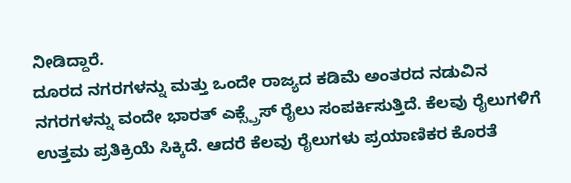ನೀಡಿದ್ದಾರೆ.
ದೂರದ ನಗರಗಳನ್ನು ಮತ್ತು ಒಂದೇ ರಾಜ್ಯದ ಕಡಿಮೆ ಅಂತರದ ನಡುವಿನ ನಗರಗಳನ್ನು ವಂದೇ ಭಾರತ್ ಎಕ್ಸ್ಪ್ರೆಸ್ ರೈಲು ಸಂಪರ್ಕಿಸುತ್ತಿದೆ. ಕೆಲವು ರೈಲುಗಳಿಗೆ ಉತ್ತಮ ಪ್ರತಿಕ್ರಿಯೆ ಸಿಕ್ಕಿದೆ. ಆದರೆ ಕೆಲವು ರೈಲುಗಳು ಪ್ರಯಾಣಿಕರ ಕೊರತೆ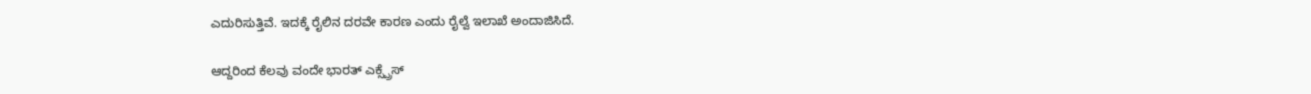ಎದುರಿಸುತ್ತಿವೆ. ಇದಕ್ಕೆ ರೈಲಿನ ದರವೇ ಕಾರಣ ಎಂದು ರೈಲ್ವೆ ಇಲಾಖೆ ಅಂದಾಜಿಸಿದೆ.

ಆದ್ದರಿಂದ ಕೆಲವು ವಂದೇ ಭಾರತ್ ಎಕ್ಸ್ಪ್ರೆಸ್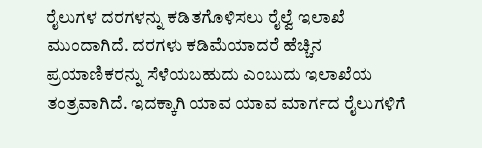ರೈಲುಗಳ ದರಗಳನ್ನು ಕಡಿತಗೊಳಿಸಲು ರೈಲ್ವೆ ಇಲಾಖೆ ಮುಂದಾಗಿದೆ. ದರಗಳು ಕಡಿಮೆಯಾದರೆ ಹೆಚ್ಚಿನ ಪ್ರಯಾಣಿಕರನ್ನು ಸೆಳೆಯಬಹುದು ಎಂಬುದು ಇಲಾಖೆಯ ತಂತ್ರವಾಗಿದೆ. ಇದಕ್ಕಾಗಿ ಯಾವ ಯಾವ ಮಾರ್ಗದ ರೈಲುಗಳಿಗೆ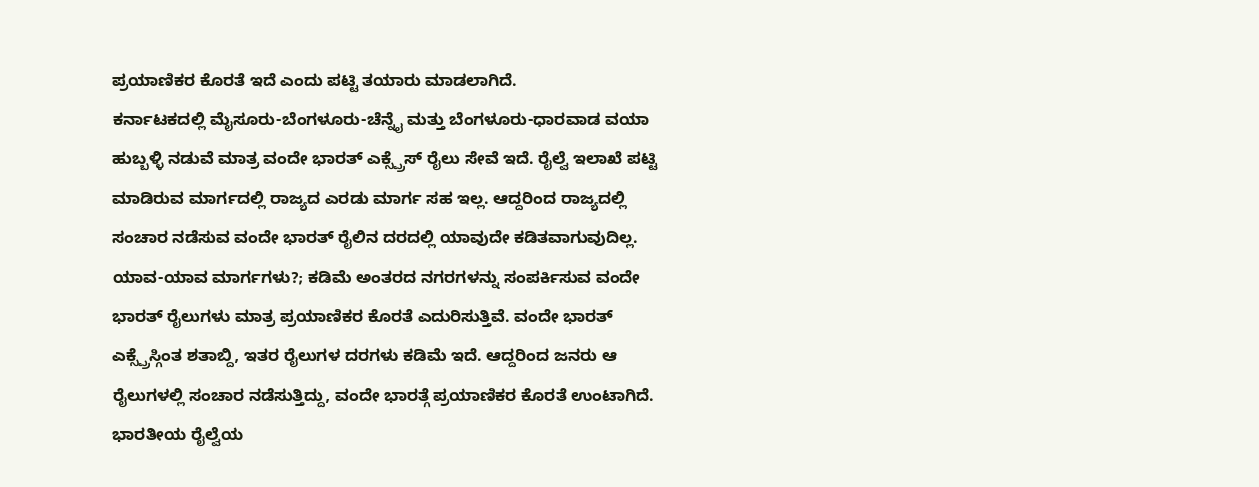ಪ್ರಯಾಣಿಕರ ಕೊರತೆ ಇದೆ ಎಂದು ಪಟ್ಟಿ ತಯಾರು ಮಾಡಲಾಗಿದೆ.
ಕರ್ನಾಟಕದಲ್ಲಿ ಮೈಸೂರು-ಬೆಂಗಳೂರು-ಚೆನ್ನೈ ಮತ್ತು ಬೆಂಗಳೂರು-ಧಾರವಾಡ ವಯಾ ಹುಬ್ಬಳ್ಳಿ ನಡುವೆ ಮಾತ್ರ ವಂದೇ ಭಾರತ್ ಎಕ್ಸ್ಪ್ರೆಸ್ ರೈಲು ಸೇವೆ ಇದೆ. ರೈಲ್ವೆ ಇಲಾಖೆ ಪಟ್ಟಿ ಮಾಡಿರುವ ಮಾರ್ಗದಲ್ಲಿ ರಾಜ್ಯದ ಎರಡು ಮಾರ್ಗ ಸಹ ಇಲ್ಲ. ಆದ್ದರಿಂದ ರಾಜ್ಯದಲ್ಲಿ ಸಂಚಾರ ನಡೆಸುವ ವಂದೇ ಭಾರತ್ ರೈಲಿನ ದರದಲ್ಲಿ ಯಾವುದೇ ಕಡಿತವಾಗುವುದಿಲ್ಲ.
ಯಾವ-ಯಾವ ಮಾರ್ಗಗಳು?; ಕಡಿಮೆ ಅಂತರದ ನಗರಗಳನ್ನು ಸಂಪರ್ಕಿಸುವ ವಂದೇ ಭಾರತ್ ರೈಲುಗಳು ಮಾತ್ರ ಪ್ರಯಾಣಿಕರ ಕೊರತೆ ಎದುರಿಸುತ್ತಿವೆ. ವಂದೇ ಭಾರತ್ ಎಕ್ಸ್ಪ್ರೆಸ್ಗಿಂತ ಶತಾಬ್ದಿ, ಇತರ ರೈಲುಗಳ ದರಗಳು ಕಡಿಮೆ ಇದೆ. ಆದ್ದರಿಂದ ಜನರು ಆ ರೈಲುಗಳಲ್ಲಿ ಸಂಚಾರ ನಡೆಸುತ್ತಿದ್ದು, ವಂದೇ ಭಾರತ್ಗೆ ಪ್ರಯಾಣಿಕರ ಕೊರತೆ ಉಂಟಾಗಿದೆ.
ಭಾರತೀಯ ರೈಲ್ವೆಯ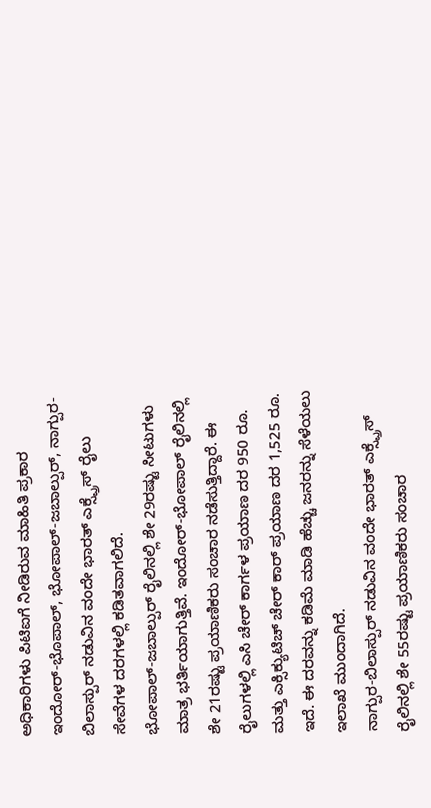ಅಧಿಕಾರಿಗಳು ಪಿಟಿಐಗೆ ನೀಡಿರುವ ಮಾಹಿತಿ ಪ್ರಕಾರ ಇಂದೋರ್-ಭೊಪಾಲ್, ಭೋಪಾಲ್-ಜಬಾಲ್ಪುರ್, ನಾಗ್ಪುರ-ಬಿಲಾಸ್ಪುರ್ ನಡುವಿನ ವಂದೇ ಭಾರತ್ ಎಕ್ಸ್ಪ್ರೆಸ್ ರೈಲು ಸೇವೆಗಳ ದರಗಳಲ್ಲಿ ಕಡಿತವಾಗಲಿದೆ.
ಭೋಪಾಲ್-ಜಬಾಲ್ಪುರ್ ರೈಲಿನಲ್ಲಿ ಶೇ 29ರಷ್ಟು ಸೀಟುಗಳು ಮಾತ್ರ ಭರ್ತಿಯಾಗುತ್ತಿವೆ. ಇಂದೋರ್-ಭೋಪಾಲ್ ರೈಲಿನಲ್ಲಿ ಶೇ 21ರಷ್ಟು ಪ್ರಯಾಣಿಕರು ಸಂಚಾರ ನಡೆಸುತ್ತಿದ್ದಾರೆ. ಈ ರೈಲುಗಳಲ್ಲಿ ಎಸಿ ಚೇರ್ ಕಾರ್ಗಳ ಪ್ರಯಾಣ ದರ 950 ರೂ. ಮತ್ತು ಎಕ್ಸಿಕ್ಯುಟಿಚ್ ಚೇರ್ ಕಾರ್ ಪ್ರಯಾಣ ದರ 1,525 ರೂ. ಇದೆ. ಈ ದರವನ್ನು ಕಡಿಮೆ ಮಾಡಿ ಹೆಚ್ಚು ಜನರನ್ನು ಸೆಳೆಯಲು ಇಲಾಖೆ ಮುಂದಾಗಿದೆ.
ನಾಗ್ಪುರ-ಬಿಲಾಸ್ಪುರ್ ನಡುವಿನ ವಂದೇ ಭಾರತ್ ಎಕ್ಸ್ಪ್ರೆಸ್ ರೈಲಿನಲ್ಲಿ ಶೇ 55ರಷ್ಟು ಪ್ರಯಾಣಿಕರು ಸಂಚಾರ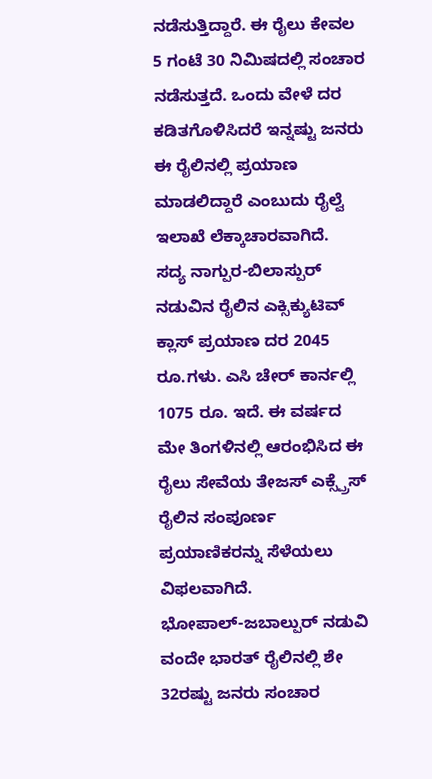ನಡೆಸುತ್ತಿದ್ದಾರೆ. ಈ ರೈಲು ಕೇವಲ 5 ಗಂಟೆ 30 ನಿಮಿಷದಲ್ಲಿ ಸಂಚಾರ ನಡೆಸುತ್ತದೆ. ಒಂದು ವೇಳೆ ದರ ಕಡಿತಗೊಳಿಸಿದರೆ ಇನ್ನಷ್ಟು ಜನರು ಈ ರೈಲಿನಲ್ಲಿ ಪ್ರಯಾಣ ಮಾಡಲಿದ್ದಾರೆ ಎಂಬುದು ರೈಲ್ವೆ ಇಲಾಖೆ ಲೆಕ್ಕಾಚಾರವಾಗಿದೆ.
ಸದ್ಯ ನಾಗ್ಪುರ-ಬಿಲಾಸ್ಪುರ್ ನಡುವಿನ ರೈಲಿನ ಎಕ್ಸಿಕ್ಯುಟಿವ್ ಕ್ಲಾಸ್ ಪ್ರಯಾಣ ದರ 2045 ರೂ.ಗಳು. ಎಸಿ ಚೇರ್ ಕಾರ್ನಲ್ಲಿ 1075 ರೂ. ಇದೆ. ಈ ವರ್ಷದ ಮೇ ತಿಂಗಳಿನಲ್ಲಿ ಆರಂಭಿಸಿದ ಈ ರೈಲು ಸೇವೆಯ ತೇಜಸ್ ಎಕ್ಸ್ಪ್ರೆಸ್ ರೈಲಿನ ಸಂಪೂರ್ಣ ಪ್ರಯಾಣಿಕರನ್ನು ಸೆಳೆಯಲು ವಿಫಲವಾಗಿದೆ.
ಭೋಪಾಲ್-ಜಬಾಲ್ಪುರ್ ನಡುವಿ ವಂದೇ ಭಾರತ್ ರೈಲಿನಲ್ಲಿ ಶೇ 32ರಷ್ಟು ಜನರು ಸಂಚಾರ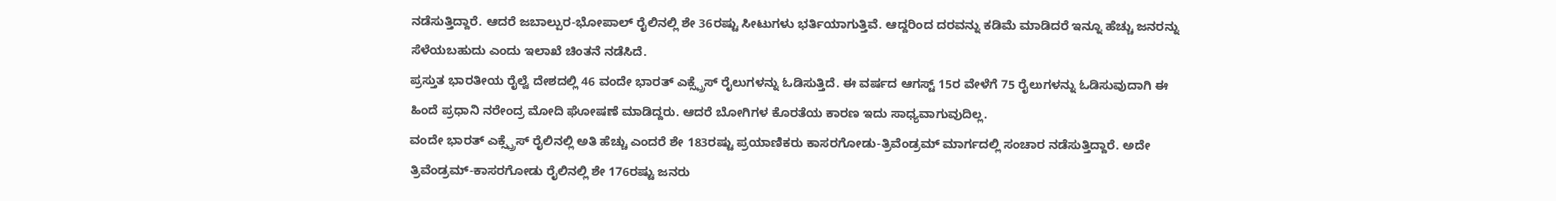ನಡೆಸುತ್ತಿದ್ದಾರೆ. ಆದರೆ ಜಬಾಲ್ಪುರ-ಭೋಪಾಲ್ ರೈಲಿನಲ್ಲಿ ಶೇ 36ರಷ್ಟು ಸೀಟುಗಳು ಭರ್ತಿಯಾಗುತ್ತಿವೆ. ಆದ್ದರಿಂದ ದರವನ್ನು ಕಡಿಮೆ ಮಾಡಿದರೆ ಇನ್ನೂ ಹೆಚ್ಚು ಜನರನ್ನು ಸೆಳೆಯಬಹುದು ಎಂದು ಇಲಾಖೆ ಚಿಂತನೆ ನಡೆಸಿದೆ.
ಪ್ರಸ್ತುತ ಭಾರತೀಯ ರೈಲ್ವೆ ದೇಶದಲ್ಲಿ 46 ವಂದೇ ಭಾರತ್ ಎಕ್ಸ್ಪ್ರೆಸ್ ರೈಲುಗಳನ್ನು ಓಡಿಸುತ್ತಿದೆ. ಈ ವರ್ಷದ ಆಗಸ್ಟ್ 15ರ ವೇಳೆಗೆ 75 ರೈಲುಗಳನ್ನು ಓಡಿಸುವುದಾಗಿ ಈ ಹಿಂದೆ ಪ್ರಧಾನಿ ನರೇಂದ್ರ ಮೋದಿ ಘೋಷಣೆ ಮಾಡಿದ್ದರು. ಆದರೆ ಬೋಗಿಗಳ ಕೊರತೆಯ ಕಾರಣ ಇದು ಸಾಧ್ಯವಾಗುವುದಿಲ್ಲ.
ವಂದೇ ಭಾರತ್ ಎಕ್ಸ್ಪ್ರೆಸ್ ರೈಲಿನಲ್ಲಿ ಅತಿ ಹೆಚ್ಚು ಎಂದರೆ ಶೇ 183ರಷ್ಟು ಪ್ರಯಾಣಿಕರು ಕಾಸರಗೋಡು-ತ್ರಿವೆಂಡ್ರಮ್ ಮಾರ್ಗದಲ್ಲಿ ಸಂಚಾರ ನಡೆಸುತ್ತಿದ್ದಾರೆ. ಅದೇ ತ್ರಿವೆಂಡ್ರಮ್-ಕಾಸರಗೋಡು ರೈಲಿನಲ್ಲಿ ಶೇ 176ರಷ್ಟು ಜನರು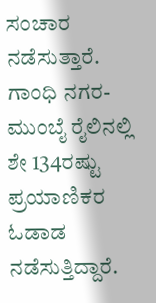ಸಂಚಾರ ನಡೆಸುತ್ತಾರೆ. ಗಾಂಧಿ ನಗರ-ಮುಂಬೈ ರೈಲಿನಲ್ಲಿ ಶೇ 134ರಷ್ಟು ಪ್ರಯಾಣಿಕರ ಓಡಾಡ ನಡೆಸುತ್ತಿದ್ದಾರೆ.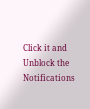Click it and Unblock the Notifications